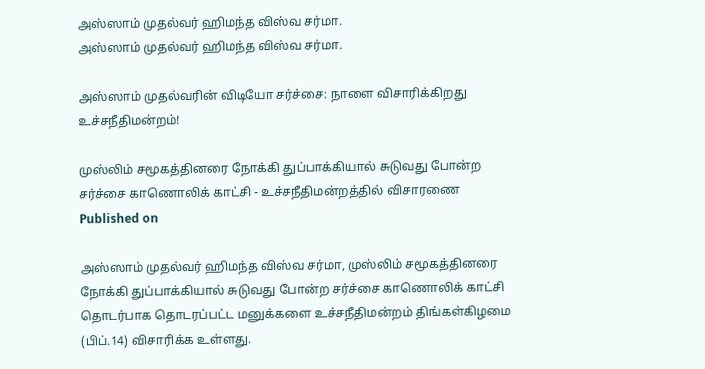அஸ்ஸாம் முதல்வர் ஹிமந்த விஸ்வ சர்மா.
அஸ்ஸாம் முதல்வர் ஹிமந்த விஸ்வ சர்மா.

அஸ்ஸாம் முதல்வரின் விடியோ சர்ச்சை: நாளை விசாரிக்கிறது உச்சநீதிமன்றம்!

முஸ்லிம் சமூகத்தினரை நோக்கி துப்பாக்கியால் சுடுவது போன்ற சர்ச்சை காணொலிக் காட்சி - உச்சநீதிமன்றத்தில் விசாரணை
Published on

அஸ்ஸாம் முதல்வர் ஹிமந்த விஸ்வ சர்மா, முஸ்லிம் சமூகத்தினரை நோக்கி துப்பாக்கியால் சுடுவது போன்ற சர்ச்சை காணொலிக் காட்சி தொடர்பாக தொடரப்பட்ட மனுக்களை உச்சநீதிமன்றம் திங்கள்கிழமை (பிப்.14) விசாரிக்க உள்ளது.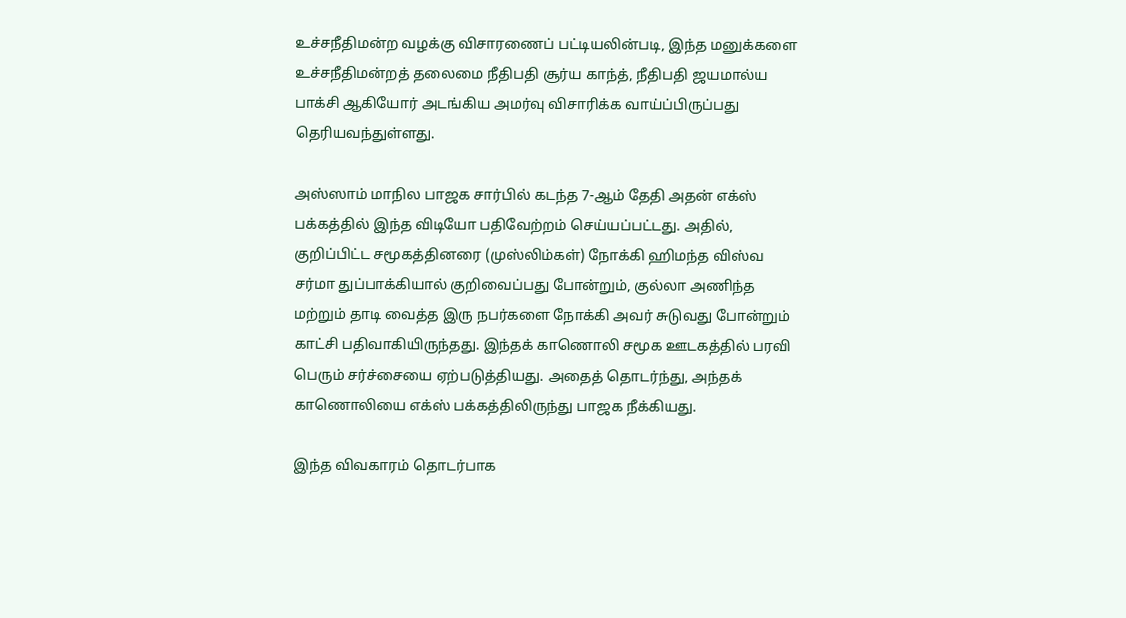உச்சநீதிமன்ற வழக்கு விசாரணைப் பட்டியலின்படி, இந்த மனுக்களை உச்சநீதிமன்றத் தலைமை நீதிபதி சூர்ய காந்த், நீதிபதி ஜயமால்ய பாக்சி ஆகியோர் அடங்கிய அமர்வு விசாரிக்க வாய்ப்பிருப்பது தெரியவந்துள்ளது.

அஸ்ஸாம் மாநில பாஜக சார்பில் கடந்த 7-ஆம் தேதி அதன் எக்ஸ் பக்கத்தில் இந்த விடியோ பதிவேற்றம் செய்யப்பட்டது. அதில், குறிப்பிட்ட சமூகத்தினரை (முஸ்லிம்கள்) நோக்கி ஹிமந்த விஸ்வ சர்மா துப்பாக்கியால் குறிவைப்பது போன்றும், குல்லா அணிந்த மற்றும் தாடி வைத்த இரு நபர்களை நோக்கி அவர் சுடுவது போன்றும் காட்சி பதிவாகியிருந்தது. இந்தக் காணொலி சமூக ஊடகத்தில் பரவி பெரும் சர்ச்சையை ஏற்படுத்தியது. அதைத் தொடர்ந்து, அந்தக் காணொலியை எக்ஸ் பக்கத்திலிருந்து பாஜக நீக்கியது.

இந்த விவகாரம் தொடர்பாக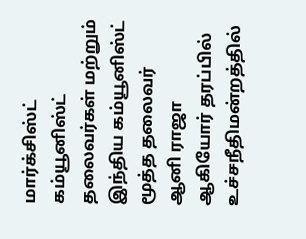மார்க்சிஸ்ட் கம்யூனிஸ்ட் தலைவர்கள் மற்றும் இந்திய கம்யூனிஸ்ட் மூத்த தலைவர் ஆனி ராஜா ஆகியோர் தரப்பில் உச்சநீதிமன்றத்தில்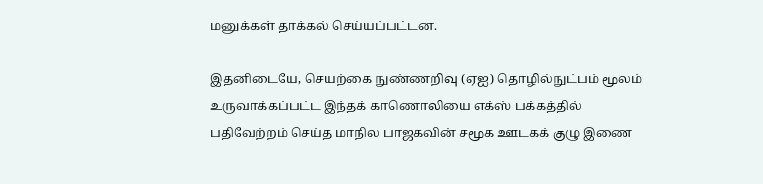மனுக்கள் தாக்கல் செய்யப்பட்டன.

இதனிடையே, செயற்கை நுண்ணறிவு (ஏஐ) தொழில்நுட்பம் மூலம் உருவாக்கப்பட்ட இந்தக் காணொலியை எக்ஸ் பக்கத்தில் பதிவேற்றம் செய்த மாநில பாஜகவின் சமூக ஊடகக் குழு இணை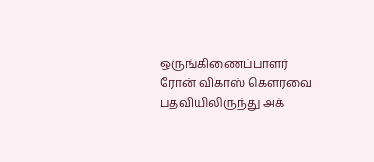ஒருங்கிணைப்பாளர் ரோன் விகாஸ் கெளரவை பதவியிலிருந்து அக்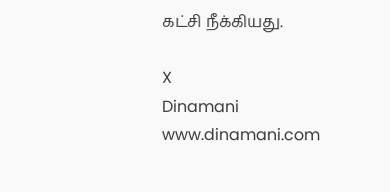கட்சி நீக்கியது.

X
Dinamani
www.dinamani.com